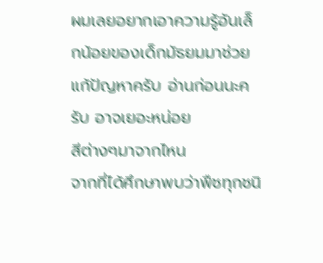ผมเลยอยากเอาความรู้อันเล็กน้อยของเด็กมัธยมมาช่วยแก้ปัญหาครับ อ่านก่อนนะครับ อาจเยอะหน่อย
สีต่างๆมาจากไหน
จากที่ได้ศึกษาพบว่าพืชทุกชนิ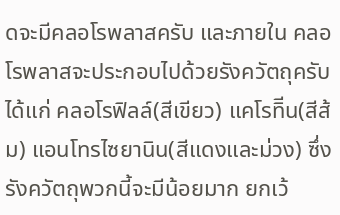ดจะมีคลอโรพลาสครับ และภายใน คลอโรพลาสจะประกอบไปด้วยรังควัตถุครับ ได้แก่ คลอโรฟิลล์(สีเขียว) แคโรทิีน(สีส้ม) แอนโทรไซยานิน(สีแดงและม่วง) ซึ่งรังควัตถุพวกนี้จะมีน้อยมาก ยกเว้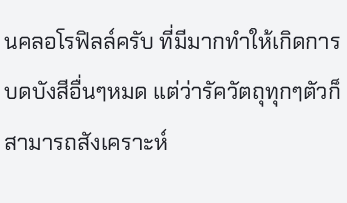นคลอโรฟิลล์ครับ ที่มีมากทำให้เกิดการบดบังสีอื่นๆหมด แต่ว่ารัควัตถุทุกๆตัวก็สามารถสังเคราะห์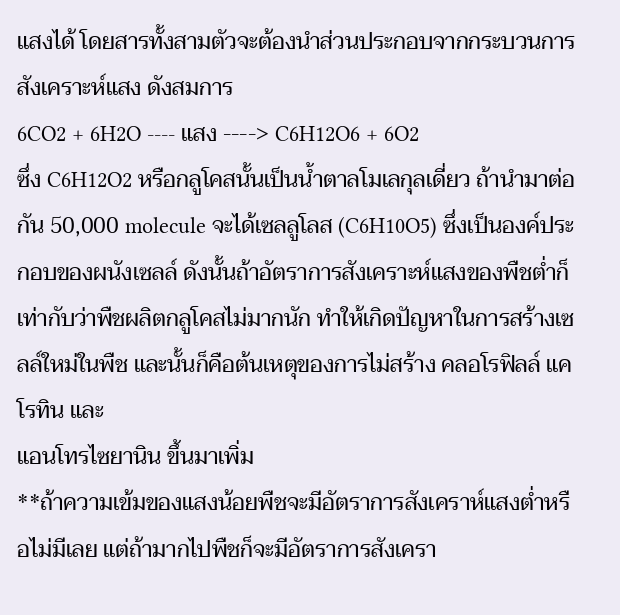แสงได้ โดยสารทั้งสามตัวจะต้องนำส่วนประกอบจากกระบวนการสังเคราะห์แสง ดังสมการ
6CO2 + 6H2O ---- แสง ----> C6H12O6 + 6O2
ซึ่ง C6H12O2 หรือกลูโคสนั้นเป็นน้ำตาลโมเลกุลเดี่ยว ถ้านำมาต่อกัน 50,000 molecule จะได้เซลลูโลส (C6H10O5) ซึ่งเป็นองค์ประกอบของผนังเซลล์ ดังนั้นถ้าอัตราการสังเคราะห์แสงของพืชต่ำก็เท่ากับว่าพืชผลิตกลูโคสไม่มากนัก ทำให้เกิดปัญหาในการสร้างเซลล์ใหม่ในพืช และนั้นก็คือต้นเหตุของการไม่สร้าง คลอโรฟิลล์ แคโรทิน และ
แอนโทรไซยานิน ขึ้นมาเพิ่ม
**ถ้าความเข้มของแสงน้อยพืชจะมีอัตราการสังเคราห์แสงต่ำหรือไม่มีเลย แต่ถ้ามากไปพืชก็จะมีอัตราการสังเครา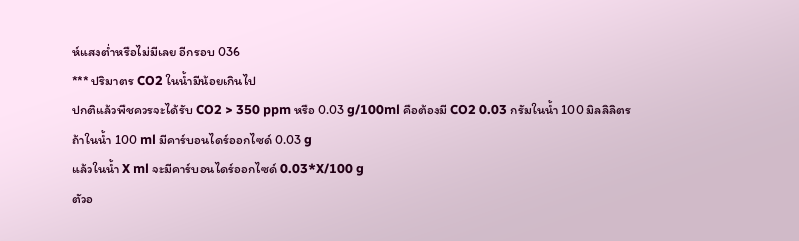ห์แสงต่ำหรือไม่มีเลย อีกรอบ 036
*** ปริมาตร CO2 ในน้ำมีน้อยเกินไป
ปกติแล้วพืชควรจะได้รับ CO2 > 350 ppm หรือ 0.03 g/100ml คือต้องมี CO2 0.03 กรัมในน้ำ 100 มิลลิลิตร
ถ้าในน้ำ 100 ml มีคาร์บอนไดร์ออกไซด์ 0.03 g
แล้วในน้ำ X ml จะมีคาร์บอนไดร์ออกไซด์ 0.03*X/100 g
ตัวอ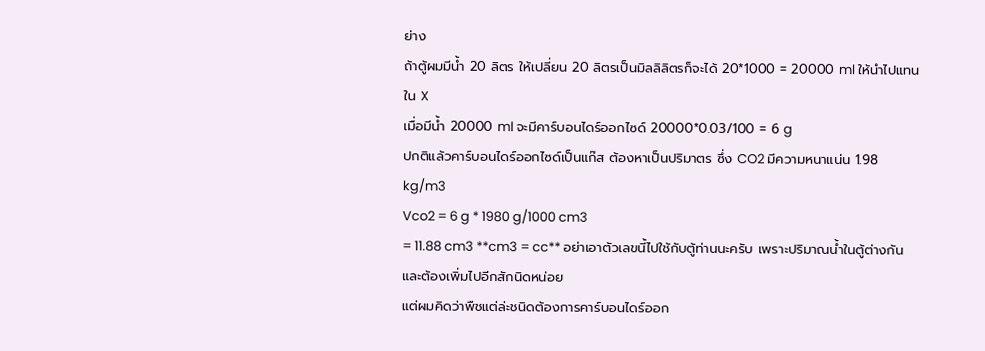ย่าง
ถ้าตู้ผมมีน้ำ 20 ลิตร ให้เปลี่ยน 20 ลิตรเป็นมิลลิลิตรก็จะได้ 20*1000 = 20000 ml ให้นำไปแทนใน X
เมื่อมีน้ำ 20000 ml จะมีคาร์บอนไดร์ออกไซด์ 20000*0.03/100 = 6 g
ปกติแล้วคาร์บอนไดร์ออกไซด์เป็นแก๊ส ต้องหาเป็นปริมาตร ซึ่ง CO2 มีความหนาแน่น 1.98 kg/m3
Vco2 = 6 g * 1980 g/1000 cm3
= 11.88 cm3 **cm3 = cc** อย่าเอาตัวเลขนี้ไปใช้กับตู้ท่านนะครับ เพราะปริมาณน้ำในตู้ต่างกัน และต้องเพิ่มไปอีกสักนิดหน่อย
แต่ผมคิดว่าพืชแต่ล่ะชนิดต้องการคาร์บอนไดร์ออก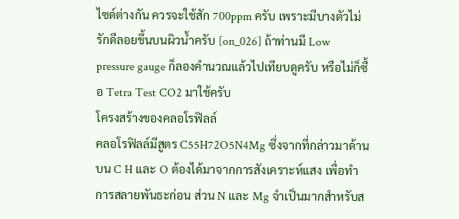ไซด์ต่างกัน ควรจะใช้สัก 700ppm ครับ เพราะมีบางตัวไม่รักดีลอยขึ้นบนผิวน้ำครับ [on_026] ถ้าท่านมี Low pressure gauge ก็ลองคำนวณแล้วไปเทียบดูครับ หรือไม่ก็ซื้อ Tetra Test CO2 มาใช้ครับ
โครงสร้างของคลอโรฟิลล์
คลอโรฟิลล์มีสูตร C55H72O5N4Mg ซึ่งจากที่กล่าวมาด้านบน C H และ O ต้องได้มาจากการสังเคราะห์แสง เพื่อทำการสลายพันธะก่อน ส่วน N และ Mg จำเป็นมากสำหรับส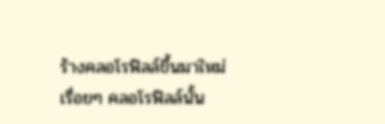ร้างคลอโรฟิลล์ขึ้นมาใหม่เรื่อยๆ คลอโรฟิลล์นั้น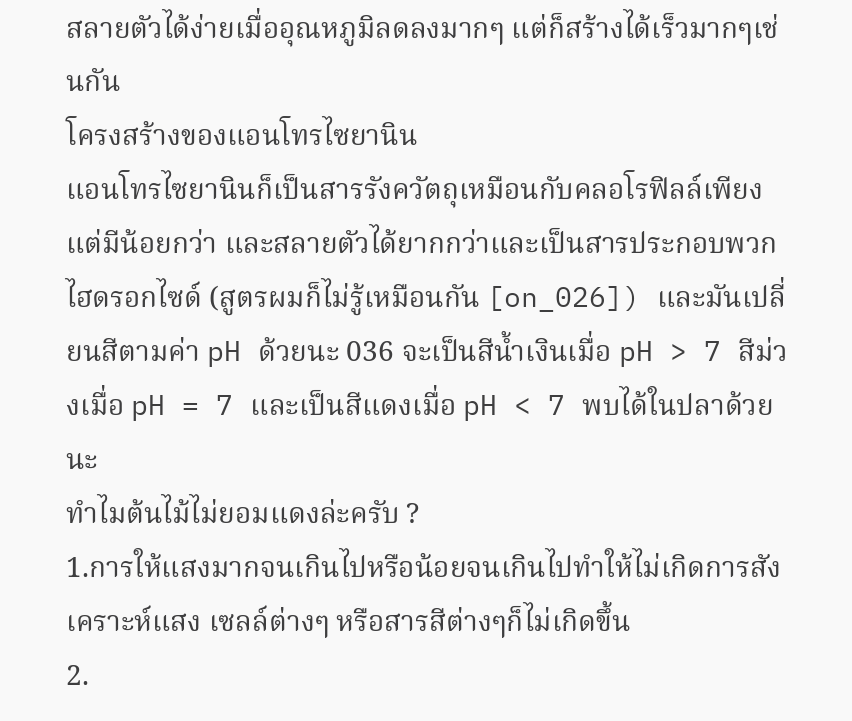สลายตัวได้ง่ายเมื่ออุณหภูมิลดลงมากๆ แต่ก็สร้างได้เร็วมากๆเช่นกัน
โครงสร้างของแอนโทรไซยานิน
แอนโทรไซยานินก็เป็นสารรังควัตถุเหมือนกับคลอโรฟิลล์เพียงแต่มีน้อยกว่า และสลายตัวได้ยากกว่าและเป็นสารประกอบพวกไฮดรอกไซด์ (สูตรผมก็ไม่รู้เหมือนกัน [on_026]) และมันเปลี่ยนสีตามค่า pH ด้วยนะ 036 จะเป็นสีน้ำเงินเมื่อ pH > 7 สีม่วงเมื่อ pH = 7 และเป็นสีแดงเมื่อ pH < 7 พบได้ในปลาด้วยนะ
ทำไมต้นไม้ไม่ยอมแดงล่ะครับ ?
1.การให้แสงมากจนเกินไปหรือน้อยจนเกินไปทำให้ไม่เกิดการสังเคราะห์แสง เซลล์ต่างๆ หรือสารสีต่างๆก็ไม่เกิดขึ้น
2.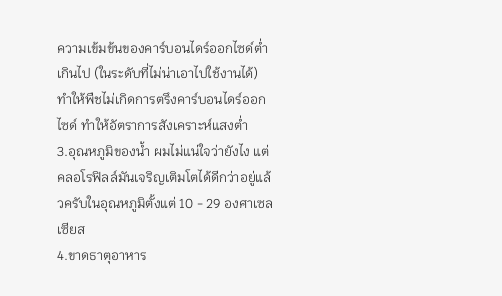ความเข้มข้นของคาร์บอนไดร์ออกไซด์ต่ำเกินไป (ในระดับที่ไม่น่าเอาไปใช้งานได้) ทำให้พืชไม่เกิดการตรึงคาร์บอนไดร์ออกไซด์ ทำให้อัตราการสังเคราะห์แสงต่ำ
3.อุณหภูมิของน้ำ ผมไม่แน่ใจว่ายังไง แต่คลอโรฟิลล์มันเจริญเติมโตได้ดีกว่าอยู่แล้วครับในอุณหภูมิตั้งแต่ 10 - 29 องศาเซลเซียส
4.ขาดธาตุอาหาร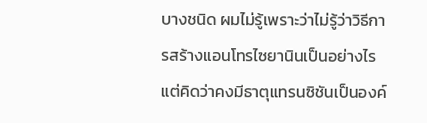บางชนิด ผมไม่รู้เพราะว่าไม่รู้ว่าวิธีการสร้างแอนโทรไซยานินเป็นอย่างไร แต่คิดว่าคงมีธาตุแทรนซิชันเป็นองค์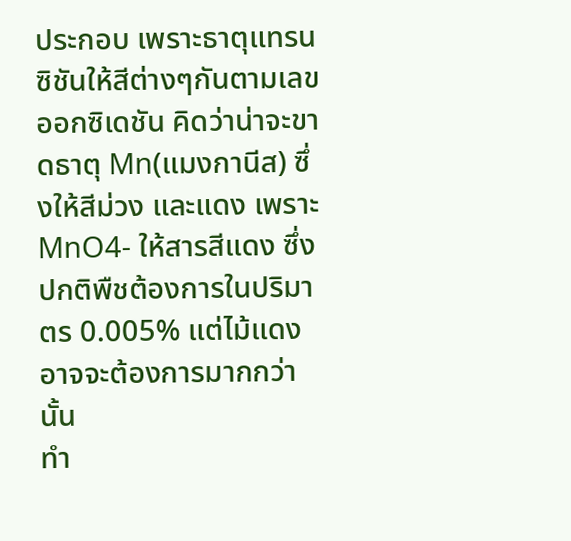ประกอบ เพราะธาตุแทรนซิชันให้สีต่างๆกันตามเลขออกซิเดชัน คิดว่าน่าจะขาดธาตุ Mn(แมงกานีส) ซึ่งให้สีม่วง และแดง เพราะ MnO4- ให้สารสีแดง ซึ่งปกติพืชต้องการในปริมาตร 0.005% แต่ไม้แดงอาจจะต้องการมากกว่านั้น
ทำ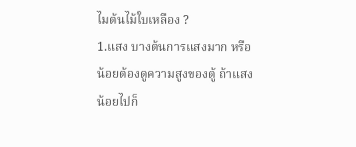ไมต้นไม้ใบเหลือง ?
1.แสง บางต้นการแสงมาก หรือน้อยต้องดูความสูงของตู้ ถ้าแสงน้อยไปก็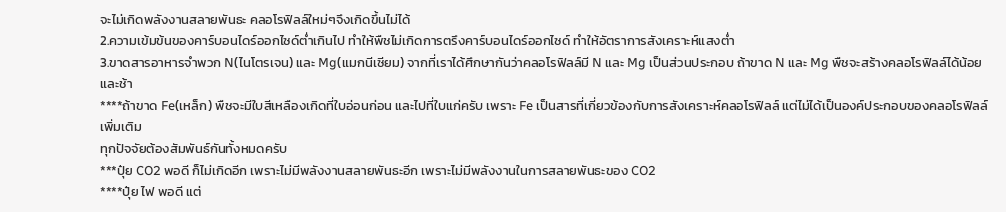จะไม่เกิดพลังงานสลายพันธะ คลอโรฟิลล์ใหม่ๆจึงเกิดขึ้นไม่ได้
2.ความเข้มข้นของคาร์บอนไดร์ออกไซด์ต่ำเกินไป ทำให้พืชไม่เกิดการตรึงคาร์บอนไดร์ออกไซด์ ทำให้อัตราการสังเคราะห์แสงต่ำ
3.ขาดสารอาหารจำพวก N(ไนโตรเจน) และ Mg(แมกนีเซียม) จากที่เราได้ศึกษากันว่าคลอโรฟิลล์มี N และ Mg เป็นส่วนประกอบ ถ้าขาด N และ Mg พืชจะสร้างคลอโรฟิลล์ได้น้อย และช้า
****ถ้าขาด Fe(เหล็ก) พืชจะมีใบสีเหลืองเกิดที่ใบอ่อนก่อน และไปที่ใบแก่ครับ เพราะ Fe เป็นสารที่เกี่ยวข้องกับการสังเคราะห์คลอโรฟิลล์ แต่ไม่ได้เป็นองค์ประกอบของคลอโรฟิลล์
เพิ่มเติม
ทุกปัจจัยต้องสัมพันธ์กันทั้งหมดครับ
***ปุ๋ย CO2 พอดี ก็ไม่เกิดอีก เพราะไม่มีพลังงานสลายพันธะอีก เพราะไม่มีพลังงานในการสลายพันธะของ CO2
****ปุ๋ย ไฟ พอดี แต่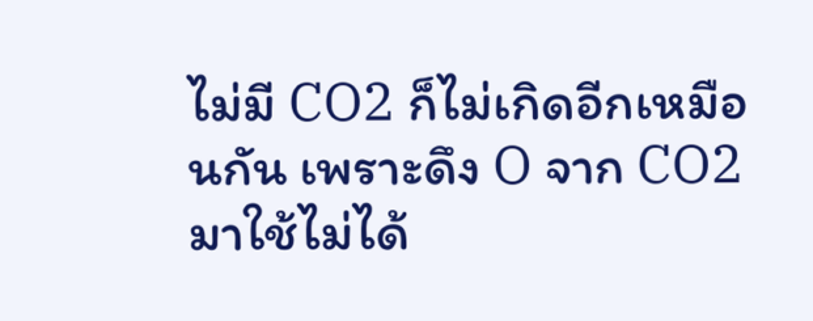ไม่มี CO2 ก็ไม่เกิดอีกเหมือนกัน เพราะดึง O จาก CO2 มาใช้ไม่ได้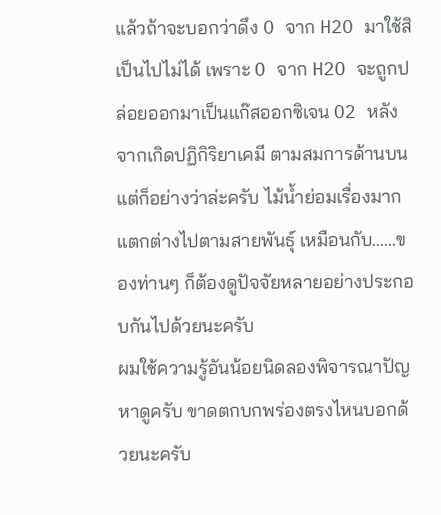แล้วถ้าจะบอกว่าดึง O จาก H2O มาใช้สิ เป็นไปไม่ได้ เพราะ O จาก H2O จะถูกปล่อยออกมาเป็นแก๊สออกซิเจน O2 หลังจากเกิดปฏิกิริยาเคมี ตามสมการด้านบน
แต่ก็อย่างว่าล่ะครับ ไม้น้ำย่อมเรื่องมาก แตกต่างไปตามสายพันธุ์ เหมือนกับ......ของท่านๆ ก็ต้องดูปัจจัยหลายอย่างประกอบกันไปด้วยนะครับ
ผมใช้ความรู้อันน้อยนิดลองพิจารณาปัญหาดูครับ ขาดตกบกพร่องตรงไหนบอกด้วยนะครับ